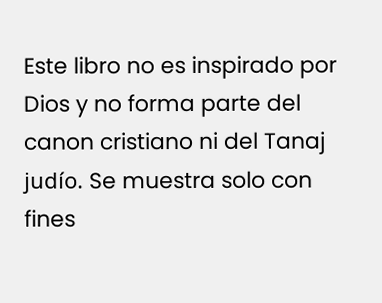Este libro no es inspirado por Dios y no forma parte del canon cristiano ni del Tanaj judío. Se muestra solo con fines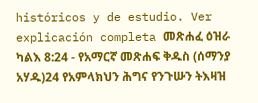históricos y de estudio. Ver explicación completa መጽሐፈ ዕዝራ ካልእ 8:24 - የአማርኛ መጽሐፍ ቅዱስ (ሰማንያ አሃዱ)24 የአምላክህን ሕግና የንጉሡን ትእዛዝ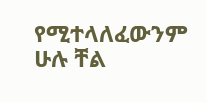የሚተላለፈውንም ሁሉ ቸል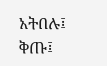አትበሉ፤ ቅጡ፤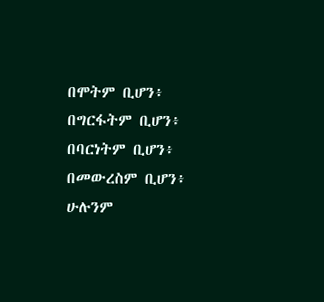በሞትም ቢሆን፥ በግርፋትም ቢሆን፥ በባርነትም ቢሆን፥ በመውረስም ቢሆን፥ ሁሉንም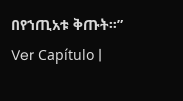በየኀጢአቱ ቅጡት።” Ver Capítulo |